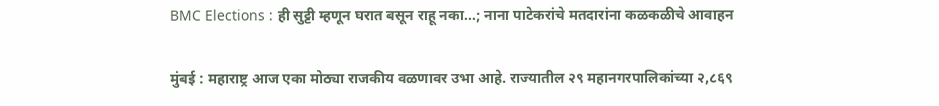BMC Elections : ही सुट्टी म्हणून घरात बसून राहू नका...; नाना पाटेकरांचे मतदारांना कळकळीचे आवाहन

मुंबई : महाराष्ट्र आज एका मोठ्या राजकीय वळणावर उभा आहे. राज्यातील २९ महानगरपालिकांच्या २,८६९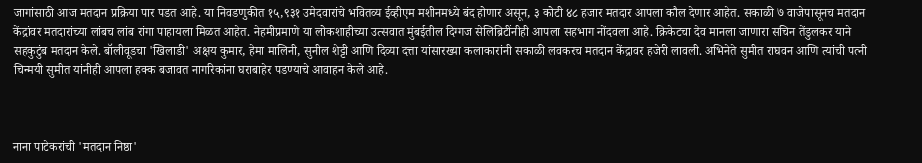जागांसाठी आज मतदान प्रक्रिया पार पडत आहे. या निवडणुकीत १५,९३१ उमेदवारांचे भवितव्य ईव्हीएम मशीनमध्ये बंद होणार असून, ३ कोटी ४८ हजार मतदार आपला कौल देणार आहेत. सकाळी ७ वाजेपासूनच मतदान केंद्रांवर मतदारांच्या लांबच लांब रांगा पाहायला मिळत आहेत. नेहमीप्रमाणे या लोकशाहीच्या उत्सवात मुंबईतील दिग्गज सेलिब्रिटींनीही आपला सहभाग नोंदवला आहे. क्रिकेटचा देव मानला जाणारा सचिन तेंडुलकर याने सहकुटुंब मतदान केले. बॉलीवूडचा 'खिलाडी' अक्षय कुमार, हेमा मालिनी, सुनील शेट्टी आणि दिव्या दत्ता यांसारख्या कलाकारांनी सकाळी लवकरच मतदान केंद्रावर हजेरी लावली. अभिनेते सुमीत राघवन आणि त्यांची पत्नी चिन्मयी सुमीत यांनीही आपला हक्क बजावत नागरिकांना घराबाहेर पडण्याचे आवाहन केले आहे.



नाना पाटेकरांची 'मतदान निष्ठा'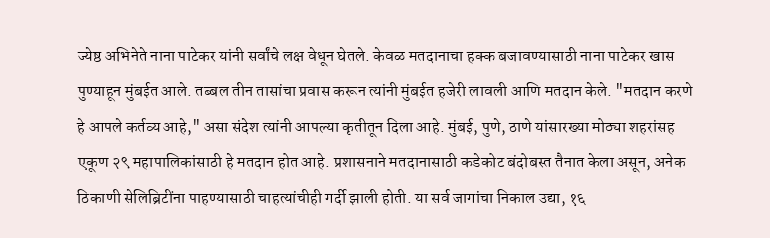ज्येष्ठ अभिनेते नाना पाटेकर यांनी सर्वांचे लक्ष वेधून घेतले. केवळ मतदानाचा हक्क बजावण्यासाठी नाना पाटेकर खास पुण्याहून मुंबईत आले. तब्बल तीन तासांचा प्रवास करून त्यांनी मुंबईत हजेरी लावली आणि मतदान केले. "मतदान करणे हे आपले कर्तव्य आहे," असा संदेश त्यांनी आपल्या कृतीतून दिला आहे. मुंबई, पुणे, ठाणे यांसारख्या मोठ्या शहरांसह एकूण २९ महापालिकांसाठी हे मतदान होत आहे. प्रशासनाने मतदानासाठी कडेकोट बंदोबस्त तैनात केला असून, अनेक ठिकाणी सेलिब्रिटींना पाहण्यासाठी चाहत्यांचीही गर्दी झाली होती. या सर्व जागांचा निकाल उद्या, १६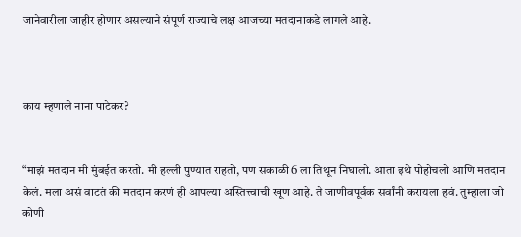जानेवारीला जाहीर होणार असल्याने संपूर्ण राज्याचे लक्ष आजच्या मतदानाकडे लागले आहे.



काय म्हणाले नाना पाटेकर?


“माझं मतदान मी मुंबईत करतो. मी हल्ली पुण्यात राहतो, पण सकाळी 6 ला तिथून निघालो. आता इथे पोहोचलो आणि मतदान केलं. मला असं वाटतं की मतदान करणं ही आपल्या अस्तित्त्वाची खूण आहे. ते जाणीवपूर्वक सर्वांनी करायला हवं. तुम्हाला जो कोणी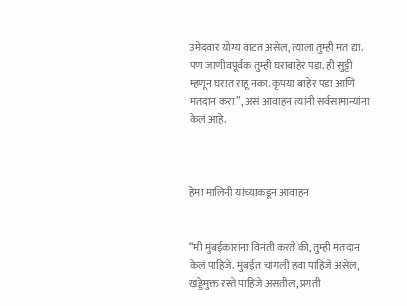उमेदवार योग्य वाटत असेल, त्याला तुम्ही मत द्या. पण जाणीवपूर्वक तुम्ही घराबाहेर पडा. ही सुट्टी म्हणून घरात राहू नका. कृपया बाहेर पडा आणि मतदान करा”, असं आवाहन त्यांनी सर्वसामान्यांना केलं आहे.



हेमा मालिनी यांच्याकडून आवाहन


“मी मुंबईकारांना विनंती करते की, तुम्ही मतदान केलं पाहिजे. मुंबईत चांगली हवा पाहिजे असेल, खड्डेमुक्त रस्ते पाहिजे असतील, प्रगती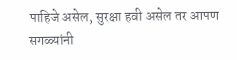पाहिजे असेल, सुरक्षा हवी असेल तर आपण सगळ्यांनी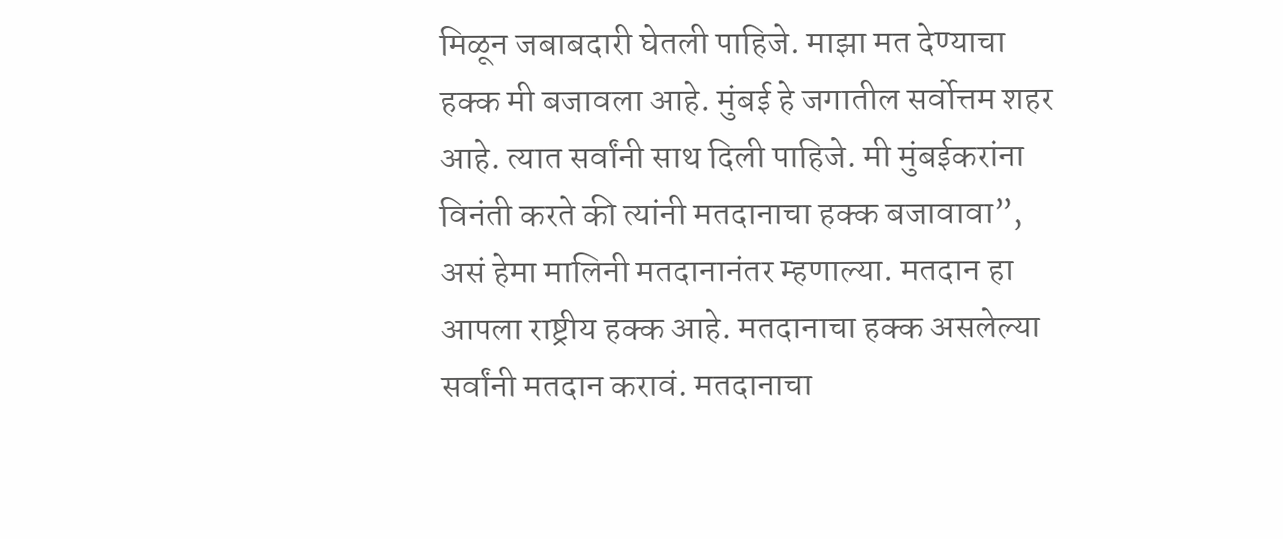मिळून जबाबदारी घेतली पाहिजे. माझा मत देण्याचा हक्क मी बजावला आहे. मुंबई हे जगातील सर्वोत्तम शहर आहे. त्यात सर्वांनी साथ दिली पाहिजे. मी मुंबईकरांना विनंती करते की त्यांनी मतदानाचा हक्क बजावावा”, असं हेमा मालिनी मतदानानंतर म्हणाल्या. मतदान हा आपला राष्ट्रीय हक्क आहे. मतदानाचा हक्क असलेल्या सर्वांनी मतदान करावं. मतदानाचा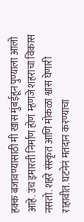हक्क बजावण्यासाठी मी खास मुंबईहून पुण्याला आलो आहे. उंच इमारती निर्माण होणं म्हणजे शहराचा विकास नसतो. शहरे संस्कृत आणि मोकळा श्वास घेणारी राहावीत. घटनेनं मतदान करण्याचा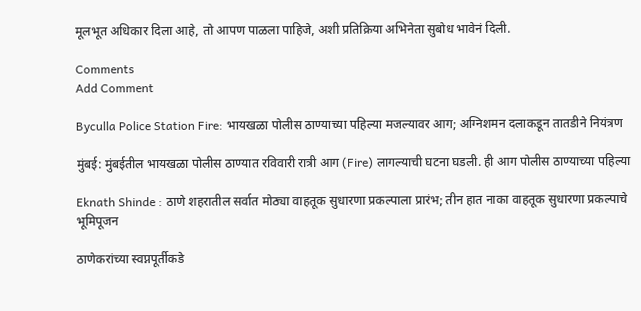मूलभूत अधिकार दिला आहे, तो आपण पाळला पाहिजे, अशी प्रतिक्रिया अभिनेता सुबोध भावेनं दिली.

Comments
Add Comment

Byculla Police Station Fire: भायखळा पोलीस ठाण्याच्या पहिल्या मजल्यावर आग; अग्निशमन दलाकडून तातडीने नियंत्रण

मुंबई: मुंबईतील भायखळा पोलीस ठाण्यात रविवारी रात्री आग (Fire) लागल्याची घटना घडली. ही आग पोलीस ठाण्याच्या पहिल्या

Eknath Shinde : ठाणे शहरातील सर्वात मोठ्या वाहतूक सुधारणा प्रकल्पाला प्रारंभ; तीन हात नाका वाहतूक सुधारणा प्रकल्पाचे भूमिपूजन

ठाणेकरांच्या स्वप्नपूर्तीकडे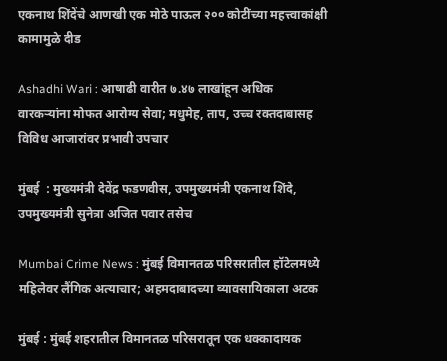एकनाथ शिंदेंचे आणखी एक मोठे पाऊल २०० कोटींच्या महत्त्वाकांक्षी कामामुळे दीड

Ashadhi Wari : आषाढी वारीत ७.४७ लाखांहून अधिक वारकऱ्यांना मोफत आरोग्य सेवा; मधुमेह, ताप, उच्च रक्तदाबासह विविध आजारांवर प्रभावी उपचार

मुंबई  : मुख्यमंत्री देवेंद्र फडणवीस, उपमुख्यमंत्री एकनाथ शिंदे, उपमुख्यमंत्री सुनेत्रा अजित पवार तसेच

Mumbai Crime News : मुंबई विमानतळ परिसरातील हॉटेलमध्ये महिलेवर लैंगिक अत्याचार; अहमदाबादच्या व्यावसायिकाला अटक

मुंबई : मुंबई शहरातील विमानतळ परिसरातून एक धक्कादायक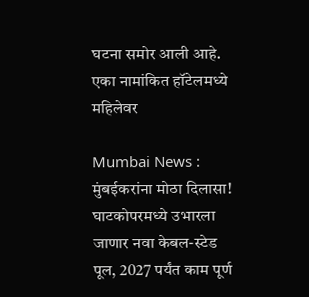घटना समोर आली आहे. एका नामांकित हॉटेलमध्ये महिलेवर

Mumbai News : मुंबईकरांना मोठा दिलासा! घाटकोपरमध्ये उभारला जाणार नवा केबल-स्टेड पूल, 2027 पर्यंत काम पूर्ण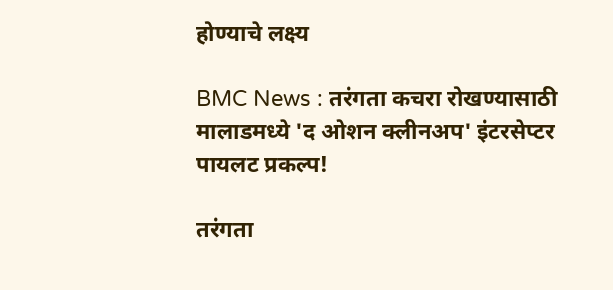होण्याचे लक्ष्य

BMC News : तरंगता कचरा रोखण्यासाठी मालाडमध्ये 'द ओशन क्लीनअप' इंटरसेप्टर पायलट प्रकल्प!

तरंगता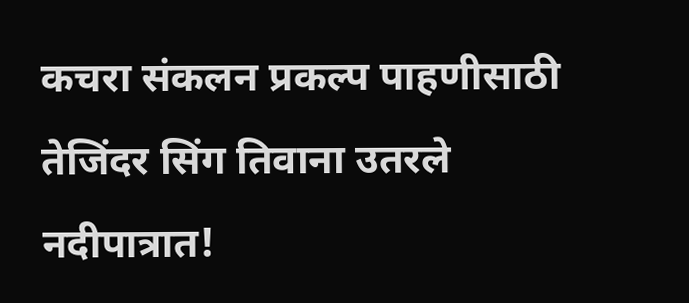कचरा संकलन प्रकल्प पाहणीसाठी तेजिंदर सिंग तिवाना उतरले नदीपात्रात!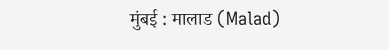मुंबई : मालाड (Malad)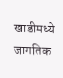खाडीमध्ये जागतिक